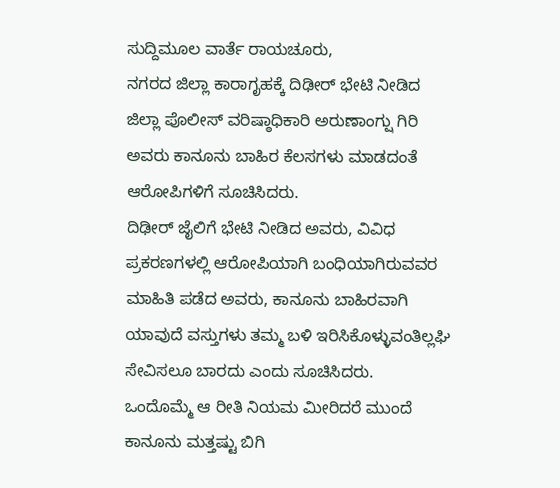ಸುದ್ದಿಮೂಲ ವಾರ್ತೆ ರಾಯಚೂರು,
ನಗರದ ಜಿಲ್ಲಾ ಕಾರಾಗೃಹಕ್ಕೆ ದಿಢೀರ್ ಭೇಟಿ ನೀಡಿದ ಜಿಲ್ಲಾ ಪೊಲೀಸ್ ವರಿಷ್ಠಾಧಿಕಾರಿ ಅರುಣಾಂಗ್ಷು ಗಿರಿ ಅವರು ಕಾನೂನು ಬಾಹಿರ ಕೆಲಸಗಳು ಮಾಡದಂತೆ ಆರೋಪಿಗಳಿಗೆ ಸೂಚಿಸಿದರು.
ದಿಢೀರ್ ಜೈಲಿಗೆ ಭೇಟಿ ನೀಡಿದ ಅವರು, ವಿವಿಧ ಪ್ರಕರಣಗಳಲ್ಲಿ ಆರೋಪಿಯಾಗಿ ಬಂಧಿಯಾಗಿರುವವರ ಮಾಹಿತಿ ಪಡೆದ ಅವರು, ಕಾನೂನು ಬಾಹಿರವಾಗಿ ಯಾವುದೆ ವಸ್ತುಗಳು ತಮ್ಮ ಬಳಿ ಇರಿಸಿಕೊಳ್ಳುವಂತಿಲ್ಲಘಿ ಸೇವಿಸಲೂ ಬಾರದು ಎಂದು ಸೂಚಿಸಿದರು.
ಒಂದೊಮ್ಮೆ ಆ ರೀತಿ ನಿಯಮ ಮೀರಿದರೆ ಮುಂದೆ ಕಾನೂನು ಮತ್ತಷ್ಟು ಬಿಗಿ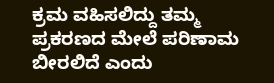ಕ್ರಮ ವಹಿಸಲಿದ್ದು ತಮ್ಮ ಪ್ರಕರಣದ ಮೇಲೆ ಪರಿಣಾಮ ಬೀರಲಿದೆ ಎಂದು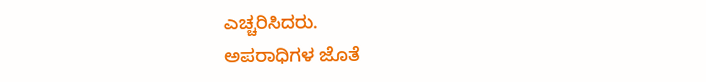ಎಚ್ಚರಿಸಿದರು.
ಅಪರಾಧಿಗಳ ಜೊತೆ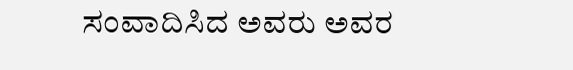ಸಂವಾದಿಸಿದ ಅವರು ಅವರ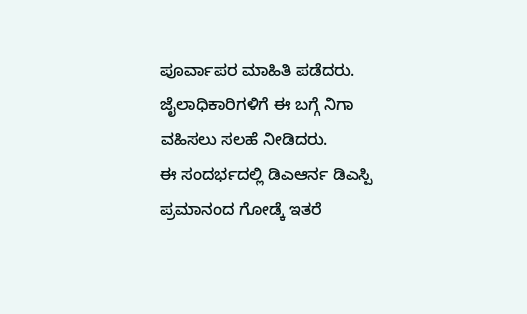ಪೂರ್ವಾಪರ ಮಾಹಿತಿ ಪಡೆದರು. ಜೈಲಾಧಿಕಾರಿಗಳಿಗೆ ಈ ಬಗ್ಗೆ ನಿಗಾ ವಹಿಸಲು ಸಲಹೆ ನೀಡಿದರು.
ಈ ಸಂದರ್ಭದಲ್ಲಿ ಡಿಎಆರ್ನ ಡಿಎಸ್ಪಿ ಪ್ರಮಾನಂದ ಗೋಡ್ಕೆ ಇತರೆ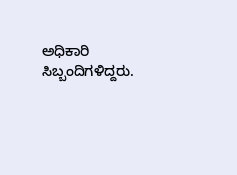ಅಧಿಕಾರಿ ಸಿಬ್ಬಂದಿಗಳಿದ್ದರು.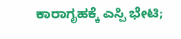ಕಾರಾಗೃಹಕ್ಕೆ ಎಸ್ಪಿ ಭೇಟಿ;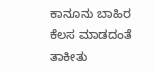ಕಾನೂನು ಬಾಹಿರ ಕೆಲಸ ಮಾಡದಂತೆ ತಾಕೀತು